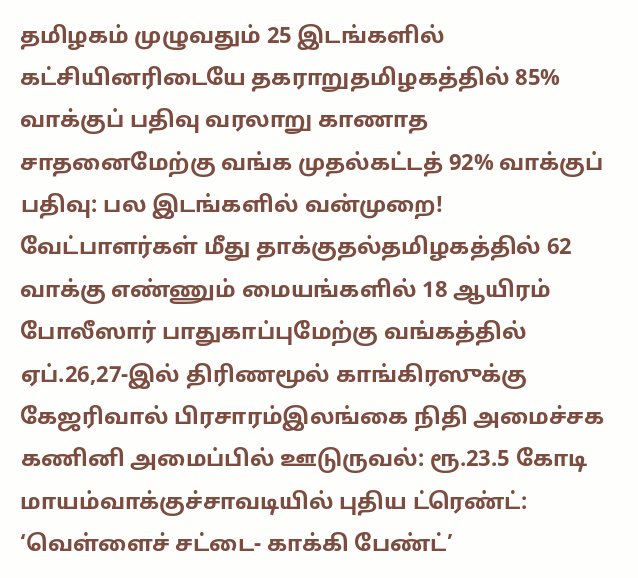தமிழகம் முழுவதும் 25 இடங்களில் கட்சியினரிடையே தகராறுதமிழகத்தில் 85% வாக்குப் பதிவு வரலாறு காணாத சாதனைமேற்கு வங்க முதல்கட்டத் 92% வாக்குப் பதிவு: பல இடங்களில் வன்முறை! வேட்பாளர்கள் மீது தாக்குதல்தமிழகத்தில் 62 வாக்கு எண்ணும் மையங்களில் 18 ஆயிரம் போலீஸார் பாதுகாப்புமேற்கு வங்கத்தில் ஏப்.26,27-இல் திரிணமூல் காங்கிரஸுக்கு கேஜரிவால் பிரசாரம்இலங்கை நிதி அமைச்சக கணினி அமைப்பில் ஊடுருவல்: ரூ.23.5 கோடி மாயம்வாக்குச்சாவடியில் புதிய ட்ரெண்ட்: ‘வெள்ளைச் சட்டை- காக்கி பேண்ட்’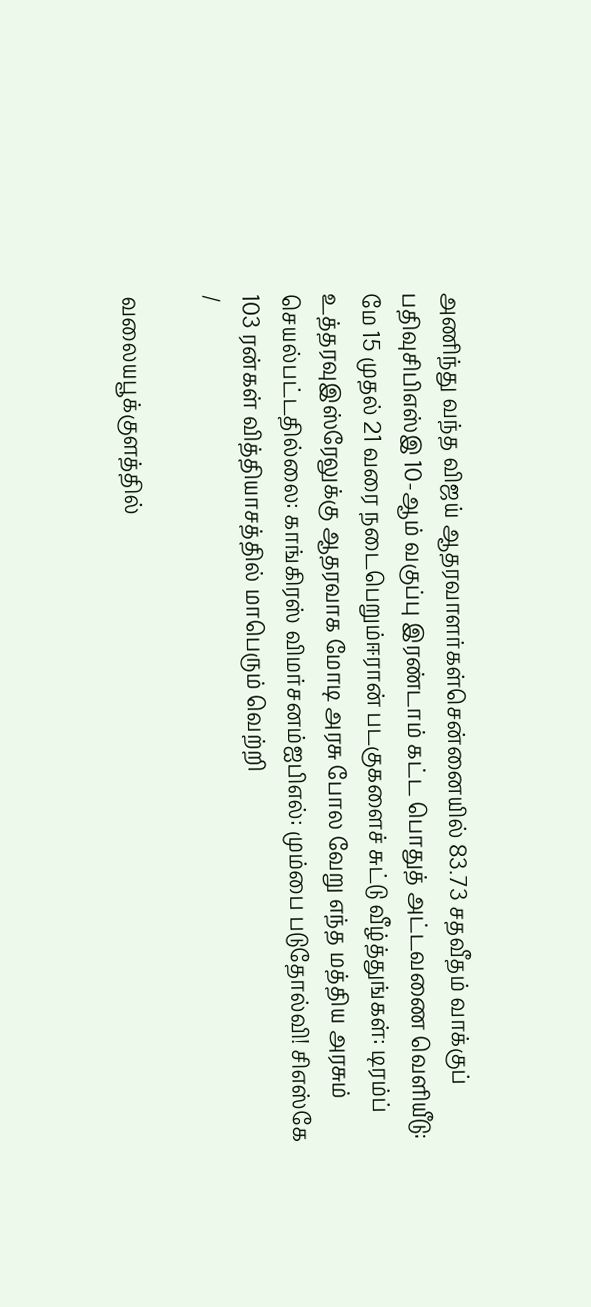அணிந்து வந்த விஜய் ஆதரவாளர்கள்சென்னையில் 83.73 சதவீதம் வாக்குப் பதிவுசிபிஎஸ்இ 10-ஆம் வகுப்பு இரண்டாம் கட்ட பொதுத் அட்டவணை வெளியீடு: மே 15 முதல் 21 வரை நடைபெறும்ஈரான் படகுகளைச் சுட்டு வீழ்த்துங்கள்: டிரம்ப் உத்தரவுஇஸ்ரேலுக்கு ஆதரவாக மோடி அரசு போல வேறு எந்த மத்திய அரசும் செயல்பட்டதில்லை: காங்கிரஸ் விமர்சனம்ஐபிஎல்: மும்பை படுதோல்வி! சிஎஸ்கே 103 ரன்கள் வித்தியாசத்தில் மாபெரும் வெற்றி
/

வலையபூக்குளத்தில்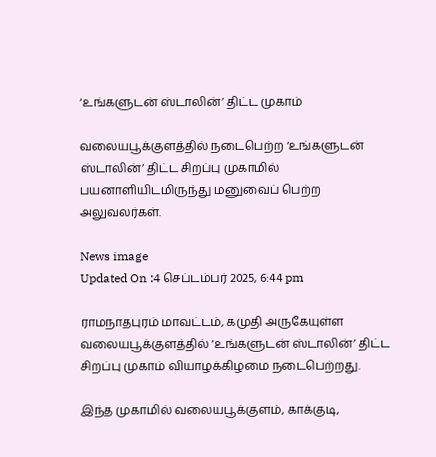‘உங்களுடன் ஸ்டாலின்’ திட்ட முகாம்

வலையபூக்குளத்தில் நடைபெற்ற ‘உங்களுடன் ஸ்டாலின்’ திட்ட சிறப்பு முகாமில் பயனாளியிடமிருந்து மனுவைப் பெற்ற அலுவலர்கள்.

News image
Updated On :4 செப்டம்பர் 2025, 6:44 pm

ராமநாதபுரம் மாவட்டம், கமுதி அருகேயுள்ள வலையபூக்குளத்தில் ‘உங்களுடன் ஸ்டாலின்’ திட்ட சிறப்பு முகாம் வியாழக்கிழமை நடைபெற்றது.

இந்த முகாமில் வலையபூக்குளம், காக்குடி,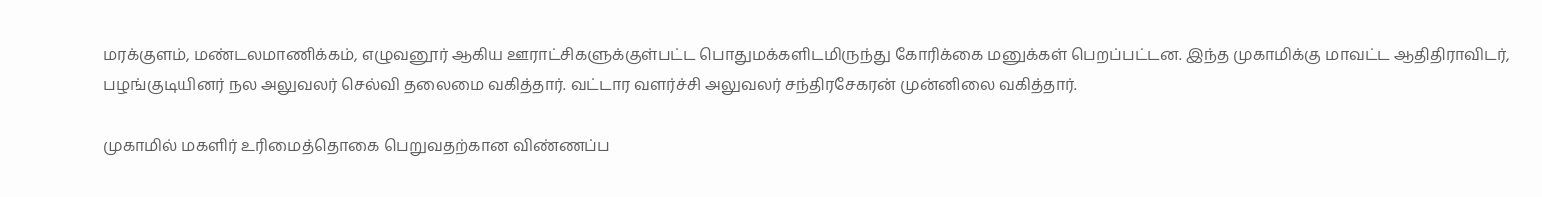மரக்குளம், மண்டலமாணிக்கம், எழுவனூர் ஆகிய ஊராட்சிகளுக்குள்பட்ட பொதுமக்களிடமிருந்து கோரிக்கை மனுக்கள் பெறப்பட்டன. இந்த முகாமிக்கு மாவட்ட ஆதிதிராவிடர், பழங்குடியினர் நல அலுவலர் செல்வி தலைமை வகித்தார். வட்டார வளர்ச்சி அலுவலர் சந்திரசேகரன் முன்னிலை வகித்தார்.

முகாமில் மகளிர் உரிமைத்தொகை பெறுவதற்கான விண்ணப்ப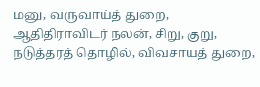மனு, வருவாய்த் துறை, ஆதிதிராவிடர் நலன், சிறு, குறு, நடுத்தரத் தொழில், விவசாயத் துறை,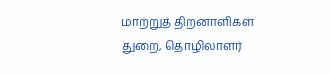மாற்றுத் திறனாளிகள் துறை, தொழிலாளர்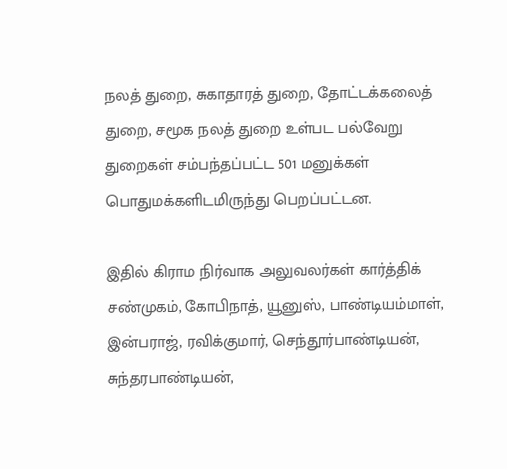நலத் துறை, சுகாதாரத் துறை, தோட்டக்கலைத் துறை, சமூக நலத் துறை உள்பட பல்வேறு துறைகள் சம்பந்தப்பட்ட 501 மனுக்கள் பொதுமக்களிடமிருந்து பெறப்பட்டன.

இதில் கிராம நிர்வாக அலுவலர்கள் கார்த்திக் சண்முகம், கோபிநாத், யூனுஸ், பாண்டியம்மாள், இன்பராஜ், ரவிக்குமார், செந்தூர்பாண்டியன், சுந்தரபாண்டியன்,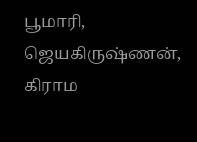பூமாரி, ஜெயகிருஷ்ணன், கிராம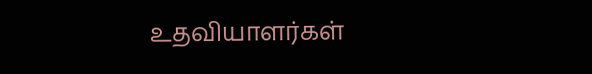உதவியாளர்கள்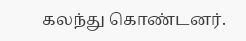கலந்து கொண்டனர்.